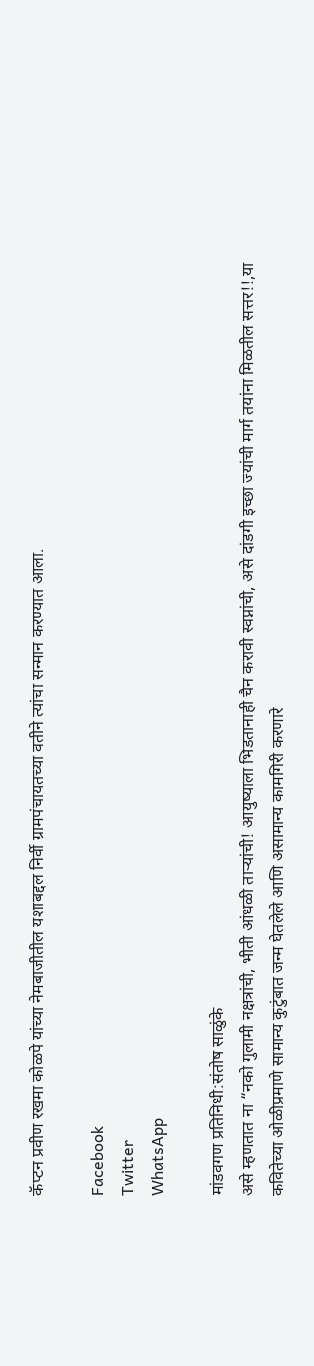कॅप्टन प्रवीण रखमा कोळपे यांच्या नेमबाजीतील यशाबद्दल निर्वी ग्रामपंचायतच्या वतीने त्यांचा सन्मान करण्यात आला.

Facebook
Twitter
WhatsApp

मांडवगण प्रतिनिधी:संतोष साळुंके
असे म्हणतात ना “नको गुलामी नक्षत्रांची, भीती आंधळी तार्‍यांची! आयुष्याला भिडतानाही चैन करावी स्वप्नांची, असे दांडगी इच्छा ज्यांची मार्ग तयांना मिळतील सत्तर!!,या कवितेच्या ओळीप्रमाणे सामान्य कुटुंबात जन्म घेतलेले आणि असामान्य कामगिरी करणारे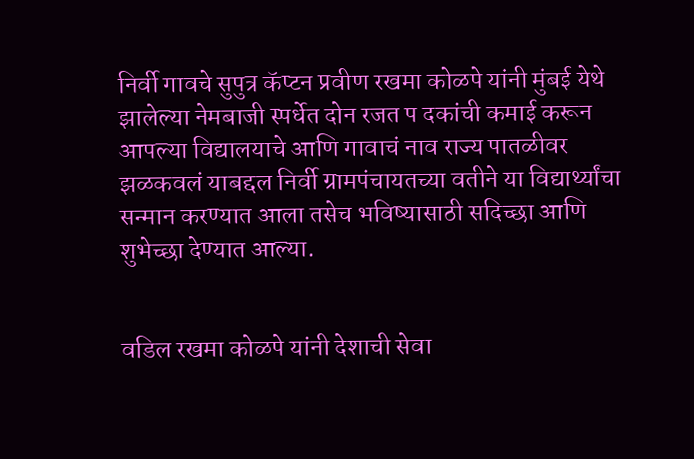निर्वी गावचे सुपुत्र कॅप्टन प्रवीण रखमा कोळपे यांनी मुंबई येथे झालेल्या नेमबाजी स्पर्धेत दोन रजत प दकांची कमाई करून आपल्या विद्यालयाचे आणि गावाचं नाव राज्य पातळीवर झळकवलं याबद्दल निर्वी ग्रामपंचायतच्या वतीने या विद्यार्थ्यांचा सन्मान करण्यात आला तसेच भविष्यासाठी सदिच्छा आणि शुभेच्छा देण्यात आल्या.


वडिल रखमा कोळपे यांनी देशाची सेवा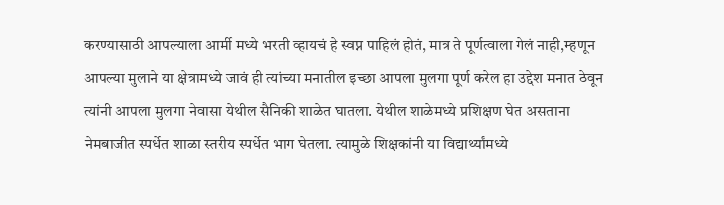करण्यासाठी आपल्याला आर्मी मध्ये भरती व्हायचं हे स्वप्न पाहिलं होतं, मात्र ते पूर्णत्वाला गेलं नाही,म्हणून आपल्या मुलाने या क्षेत्रामध्ये जावं ही त्यांच्या मनातील इच्छा आपला मुलगा पूर्ण करेल हा उद्देश मनात ठेवून त्यांनी आपला मुलगा नेवासा येथील सैनिकी शाळेत घातला. येथील शाळेमध्ये प्रशिक्षण घेत असताना नेमबाजीत स्पर्धेत शाळा स्तरीय स्पर्धेत भाग घेतला. त्यामुळे शिक्षकांनी या विद्यार्थ्यांमध्ये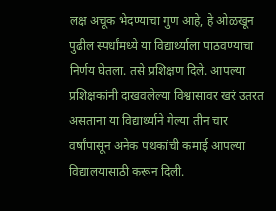लक्ष अचूक भेदण्याचा गुण आहे, हे ओळखून पुढील स्पर्धांमध्ये या विद्यार्थ्याला पाठवण्याचा निर्णय घेतला. तसे प्रशिक्षण दिले. आपल्या प्रशिक्षकांनी दाखवलेल्या विश्वासावर खरं उतरत असताना या विद्यार्थ्याने गेल्या तीन चार वर्षांपासून अनेक पथकांची कमाई आपल्या विद्यालयासाठी करून दिली.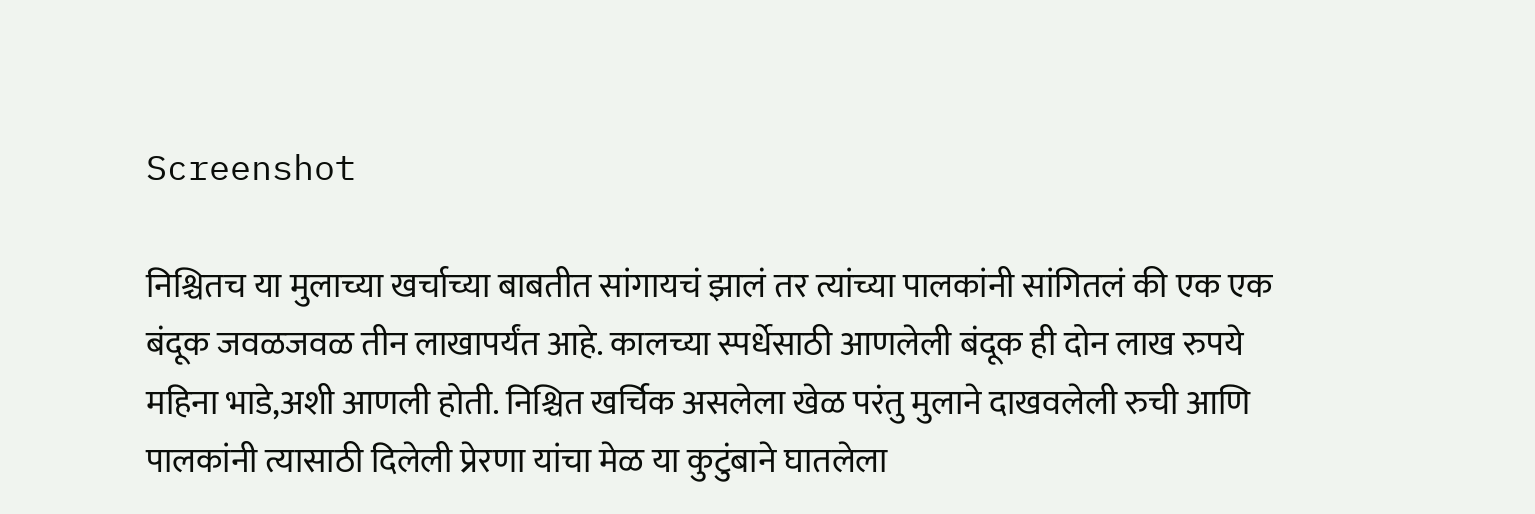Screenshot

निश्चितच या मुलाच्या खर्चाच्या बाबतीत सांगायचं झालं तर त्यांच्या पालकांनी सांगितलं की एक एक बंदूक जवळजवळ तीन लाखापर्यंत आहे. कालच्या स्पर्धेसाठी आणलेली बंदूक ही दोन लाख रुपये महिना भाडे,अशी आणली होती. निश्चित खर्चिक असलेला खेळ परंतु मुलाने दाखवलेली रुची आणि पालकांनी त्यासाठी दिलेली प्रेरणा यांचा मेळ या कुटुंबाने घातलेला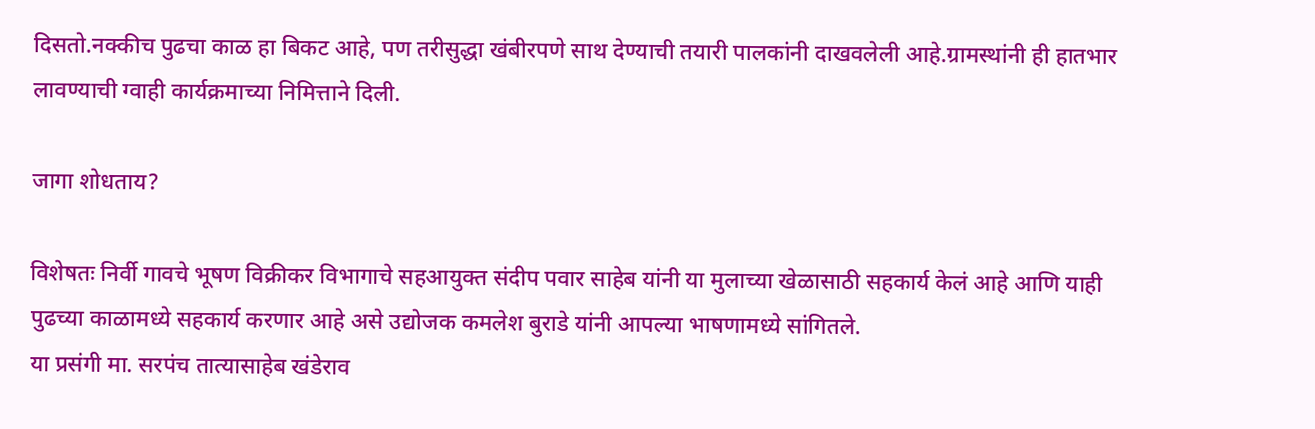दिसतो.नक्कीच पुढचा काळ हा बिकट आहे, पण तरीसुद्धा खंबीरपणे साथ देण्याची तयारी पालकांनी दाखवलेली आहे.ग्रामस्थांनी ही हातभार लावण्याची ग्वाही कार्यक्रमाच्या निमित्ताने दिली.

जागा शोधताय?

विशेषतः निर्वी गावचे भूषण विक्रीकर विभागाचे सहआयुक्त संदीप पवार साहेब यांनी या मुलाच्या खेळासाठी सहकार्य केलं आहे आणि याही पुढच्या काळामध्ये सहकार्य करणार आहे असे उद्योजक कमलेश बुराडे यांनी आपल्या भाषणामध्ये सांगितले.
या प्रसंगी मा. सरपंच तात्यासाहेब खंडेराव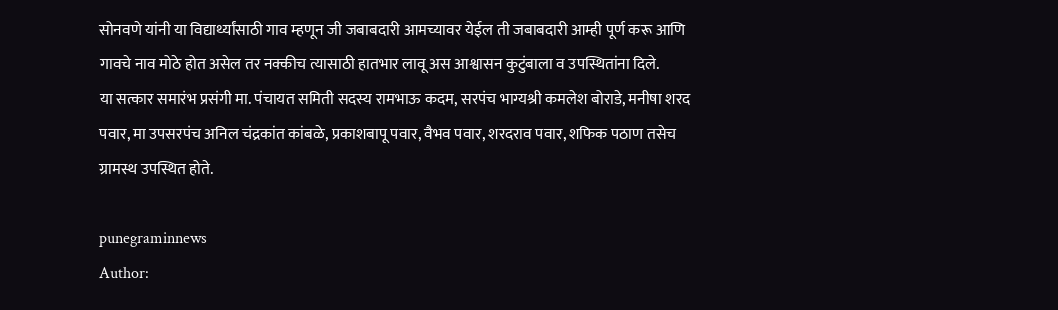सोनवणे यांनी या विद्यार्थ्यांसाठी गाव म्हणून जी जबाबदारी आमच्यावर येईल ती जबाबदारी आम्ही पूर्ण करू आणि गावचे नाव मोठे होत असेल तर नक्कीच त्यासाठी हातभार लावू अस आश्वासन कुटुंबाला व उपस्थितांना दिले.
या सत्कार समारंभ प्रसंगी मा. पंचायत समिती सदस्य रामभाऊ कदम, सरपंच भाग्यश्री कमलेश बोराडे, मनीषा शरद पवार, मा उपसरपंच अनिल चंद्रकांत कांबळे, प्रकाशबापू पवार, वैभव पवार, शरदराव पवार, शफिक पठाण तसेच ग्रामस्थ उपस्थित होते.

punegraminnews
Author: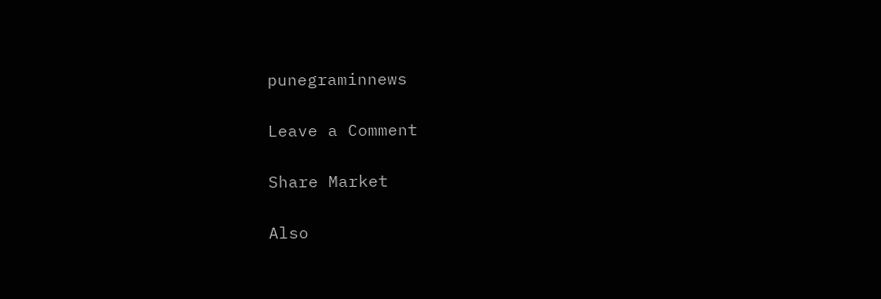punegraminnews

Leave a Comment

Share Market

Also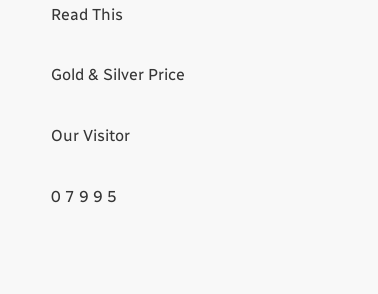Read This

Gold & Silver Price

Our Visitor

0 7 9 9 5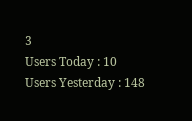3
Users Today : 10
Users Yesterday : 148